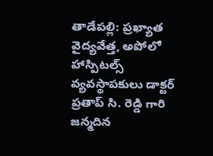తాడేపల్లి: ప్రఖ్యాత వైద్యవేత్త, అపోలో హాస్పిటల్స్ వ్యవస్థాపకులు డాక్టర్ ప్రతాప్ సి. రెడ్డి గారి జన్మదిన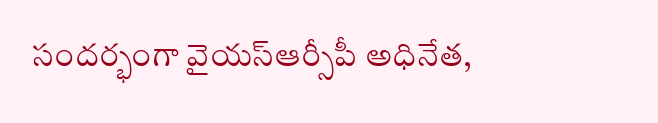సందర్భంగా వైయస్ఆర్సీపీ అధినేత,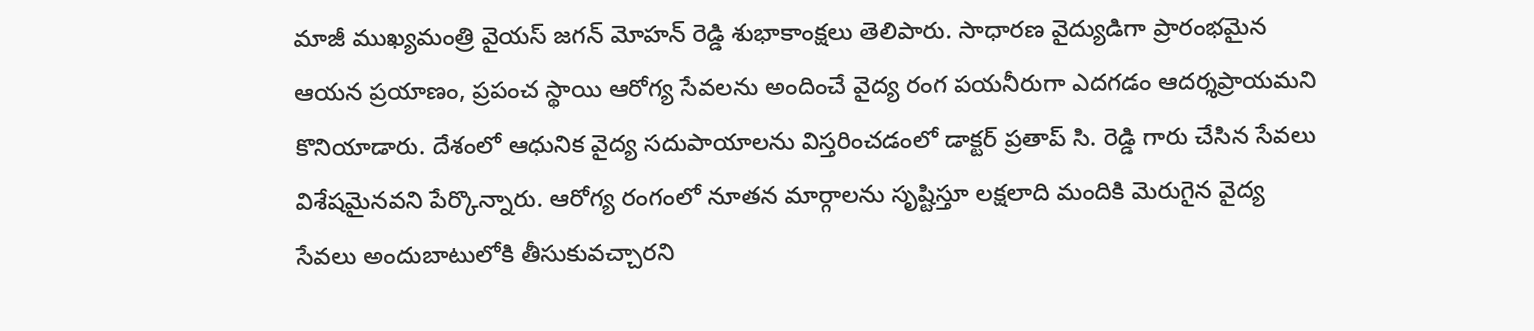మాజీ ముఖ్యమంత్రి వైయస్ జగన్ మోహన్ రెడ్డి శుభాకాంక్షలు తెలిపారు. సాధారణ వైద్యుడిగా ప్రారంభమైన ఆయన ప్రయాణం, ప్రపంచ స్థాయి ఆరోగ్య సేవలను అందించే వైద్య రంగ పయనీరుగా ఎదగడం ఆదర్శప్రాయమని కొనియాడారు. దేశంలో ఆధునిక వైద్య సదుపాయాలను విస్తరించడంలో డాక్టర్ ప్రతాప్ సి. రెడ్డి గారు చేసిన సేవలు విశేషమైనవని పేర్కొన్నారు. ఆరోగ్య రంగంలో నూతన మార్గాలను సృష్టిస్తూ లక్షలాది మందికి మెరుగైన వైద్య సేవలు అందుబాటులోకి తీసుకువచ్చారని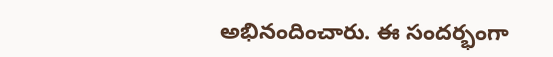అభినందించారు. ఈ సందర్భంగా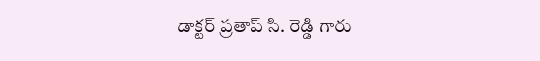డాక్టర్ ప్రతాప్ సి. రెడ్డి గారు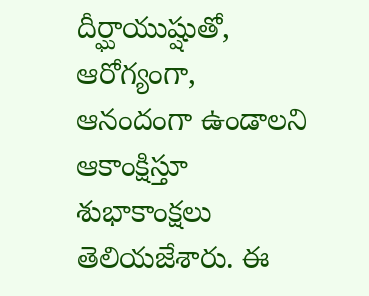దీర్ఘాయుష్షుతో, ఆరోగ్యంగా, ఆనందంగా ఉండాలని ఆకాంక్షిస్తూ శుభాకాంక్షలు తెలియజేశారు. ఈ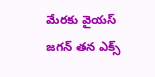మేరకు వైయస్ జగన్ తన ఎక్స్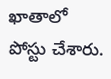ఖాతాలో పోస్టు చేశారు.